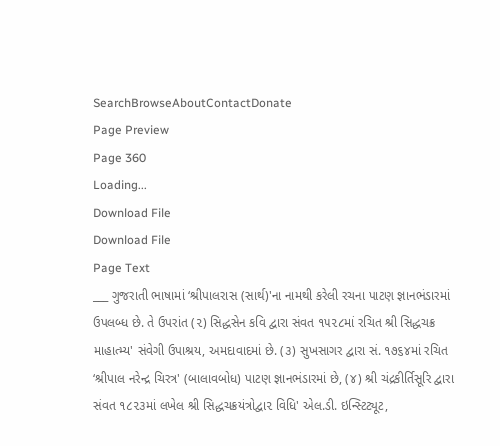SearchBrowseAboutContactDonate
Page Preview
Page 360
Loading...
Download File
Download File
Page Text
___ ગુજરાતી ભાષામાં ‘શ્રીપાલરાસ (સાર્થ)'ના નામથી કરેલી રચના પાટણ જ્ઞાનભંડારમાં ઉપલબ્ધ છે. તે ઉપરાંત (૨) સિદ્ધસેન કવિ દ્વારા સંવત ૧૫૨૮માં રચિત શ્રી સિદ્ધચક્ર માહાત્મ્ય' સંવેગી ઉપાશ્રય, અમદાવાદમાં છે. (૩) સુખસાગર દ્વારા સં. ૧૭૬૪માં રચિત ‘શ્રીપાલ નરેન્દ્ર ચિરત્ર' (બાલાવબોધ) પાટણ જ્ઞાનભંડારમાં છે, (૪) શ્રી ચંદ્રકીર્તિસૂરિ દ્વારા સંવત ૧૮૨૩માં લખેલ શ્રી સિદ્ધચક્રયંત્રોદ્વા૨ વિધિ' એલ.ડી. ઇન્સ્ટિટ્યૂટ,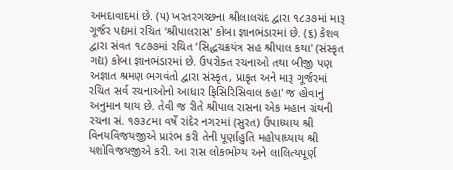અમદાવાદમાં છે. (૫) ખરતરગચ્છના શ્રીલાલચંદ દ્વારા ૧૮૩૭માં મારૂ ગૂર્જર પદ્યમાં રચિત ‘શ્રીપાલરાસ' કોબા જ્ઞાનભંડારમાં છે. (૬) કેશવ દ્વારા સંવત ૧૮૭૭માં રચિત ‘સિદ્ધચક્રયંત્ર સહ શ્રીપાલ કથા' (સંસ્કૃત ગદ્ય) કોબા જ્ઞાનભંડારમાં છે. ઉપરોક્ત રચનાઓ તથા બીજી પણ અજ્ઞાત શ્રમણ ભગવંતો દ્વારા સંસ્કૃત, પ્રાકૃત અને મારૂ ગૂર્જરમાં રચિત સર્વ રચનાઓનો આધાર ફિસિરિસિવાલ કહા' જ હોવાનું અનુમાન થાય છે. તેવી જ રીતે શ્રીપાલ રાસના એક મહાન ગ્રંથની રચના સં. ૧૭૩૮મા વર્ષે રાંદેર નગ૨માં (સુરત) ઉપાધ્યાય શ્રી વિનયવિજયજીએ પ્રારંભ કરી તેની પૂર્ણાહુતિ મહોપાધ્યાય શ્રી યશોવિજયજીએ કરી. આ રાસ લોકભોગ્ય અને લાલિત્યપૂર્ણ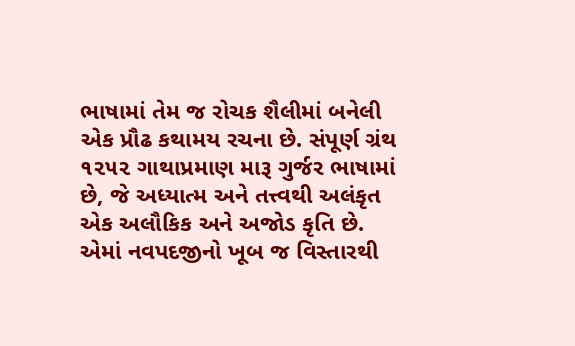ભાષામાં તેમ જ રોચક શૈલીમાં બનેલી એક પ્રૌઢ કથામય રચના છે. સંપૂર્ણ ગ્રંથ ૧૨૫૨ ગાથાપ્રમાણ મારૂ ગુર્જર ભાષામાં છે, જે અધ્યાત્મ અને તત્ત્વથી અલંકૃત એક અલૌકિક અને અજોડ કૃતિ છે. એમાં નવપદજીનો ખૂબ જ વિસ્તારથી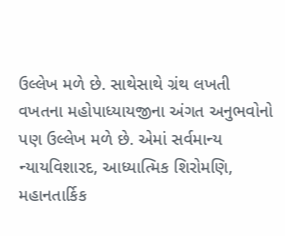ઉલ્લેખ મળે છે. સાથેસાથે ગ્રંથ લખતી વખતના મહોપાધ્યાયજીના અંગત અનુભવોનો પણ ઉલ્લેખ મળે છે. એમાં સર્વમાન્ય ન્યાયવિશારદ, આધ્યાત્મિક શિરોમણિ, મહાનતાર્કિક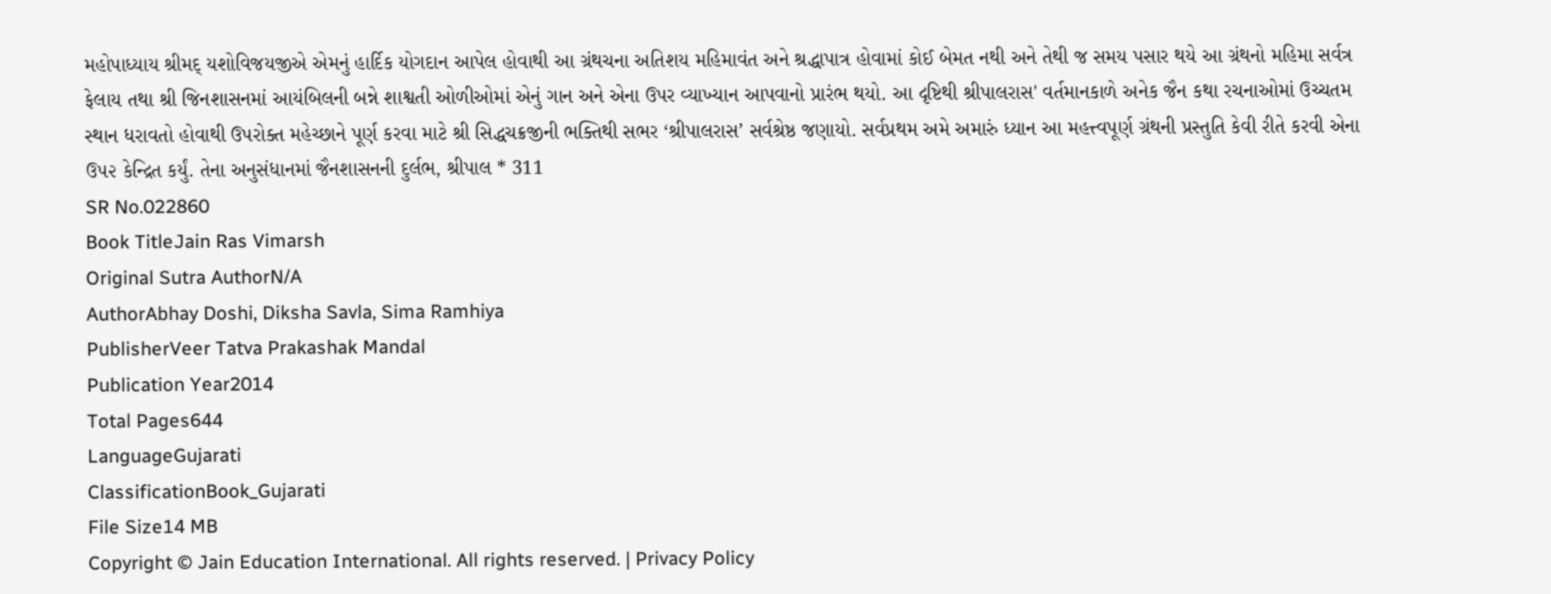મહોપાધ્યાય શ્રીમદ્ યશોવિજયજીએ એમનું હાર્દિક યોગદાન આપેલ હોવાથી આ ગ્રંથચના અતિશય મહિમાવંત અને શ્રદ્ધાપાત્ર હોવામાં કોઈ બેમત નથી અને તેથી જ સમય પસાર થયે આ ગ્રંથનો મહિમા સર્વત્ર ફેલાય તથા શ્રી જિનશાસનમાં આયંબિલની બન્ને શાશ્વતી ઓળીઓમાં એનું ગાન અને એના ઉપર વ્યાખ્યાન આપવાનો પ્રારંભ થયો. આ દૃષ્ટિથી શ્રીપાલરાસ' વર્તમાનકાળે અનેક જૈન કથા રચનાઓમાં ઉચ્ચતમ સ્થાન ધરાવતો હોવાથી ઉપરોક્ત મહેચ્છાને પૂર્ણ કરવા માટે શ્રી સિદ્ધચક્રજીની ભક્તિથી સભર ‘શ્રીપાલરાસ’ સર્વશ્રેષ્ઠ જણાયો. સર્વપ્રથમ અમે અમારું ધ્યાન આ મહત્ત્વપૂર્ણ ગ્રંથની પ્રસ્તુતિ કેવી રીતે કરવી એના ઉ૫૨ કેન્દ્રિત કર્યું. તેના અનુસંધાનમાં જૈનશાસનની દુર્લભ, શ્રીપાલ * 311
SR No.022860
Book TitleJain Ras Vimarsh
Original Sutra AuthorN/A
AuthorAbhay Doshi, Diksha Savla, Sima Ramhiya
PublisherVeer Tatva Prakashak Mandal
Publication Year2014
Total Pages644
LanguageGujarati
ClassificationBook_Gujarati
File Size14 MB
Copyright © Jain Education International. All rights reserved. | Privacy Policy